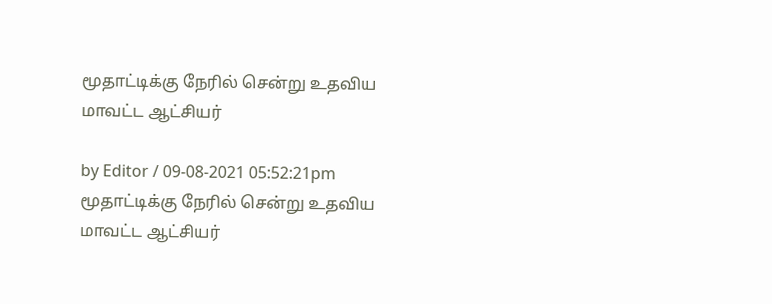மூதாட்டிக்கு நேரில் சென்று உதவிய மாவட்ட ஆட்சியர்

by Editor / 09-08-2021 05:52:21pm
மூதாட்டிக்கு நேரில் சென்று உதவிய மாவட்ட ஆட்சியர்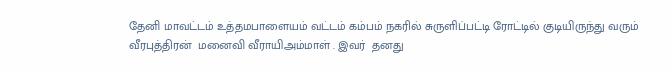தேனி மாவட்டம் உத்தமபாளையம் வட்டம் கம்பம் நகரில் சுருளிப்பட்டி ரோட்டில் குடியிருந்து வரும் வீரபுத்திரன்  மனைவி வீராயிஅம்மாள் . இவர்  தனது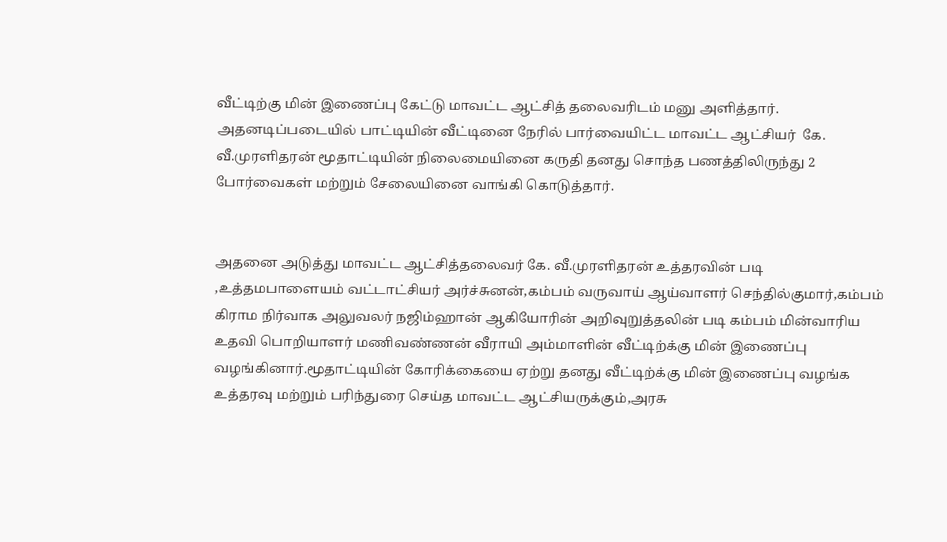வீட்டிற்கு மின் இணைப்பு கேட்டு மாவட்ட ஆட்சித் தலைவரிடம் மனு அளித்தார். அதனடிப்படையில் பாட்டியின் வீட்டினை நேரில் பார்வையிட்ட மாவட்ட ஆட்சியர்  கே. வீ.முரளிதரன் மூதாட்டியின் நிலைமையினை கருதி தனது சொந்த பணத்திலிருந்து 2 போர்வைகள் மற்றும் சேலையினை வாங்கி கொடுத்தார்.


அதனை அடுத்து மாவட்ட ஆட்சித்தலைவர் கே. வீ.முரளிதரன் உத்தரவின் படி ,உத்தமபாளையம் வட்டாட்சியர் அர்ச்சுனன்,கம்பம் வருவாய் ஆய்வாளர் செந்தில்குமார்,கம்பம் கிராம நிர்வாக அலுவலர் நஜிம்ஹான் ஆகியோரின் அறிவுறுத்தலின் படி கம்பம் மின்வாரிய உதவி பொறியாளர் மணிவண்ணன் வீராயி அம்மாளின் வீட்டிற்க்கு மின் இணைப்பு வழங்கினார்.மூதாட்டியின் கோரிக்கையை ஏற்று தனது வீட்டிற்க்கு மின் இணைப்பு வழங்க உத்தரவு மற்றும் பரிந்துரை செய்த மாவட்ட ஆட்சியருக்கும்,அரசு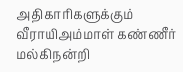அதிகாரிகளுக்கும் வீராயிஅம்மாள் கண்ணீர் மல்கிநன்றி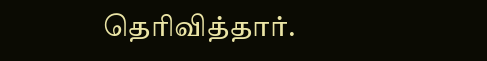தெரிவித்தார்.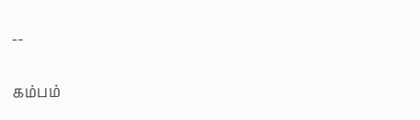--

கம்பம்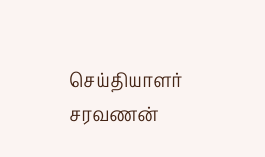செய்தியாளர் சரவணன்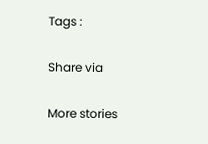Tags :

Share via

More stories